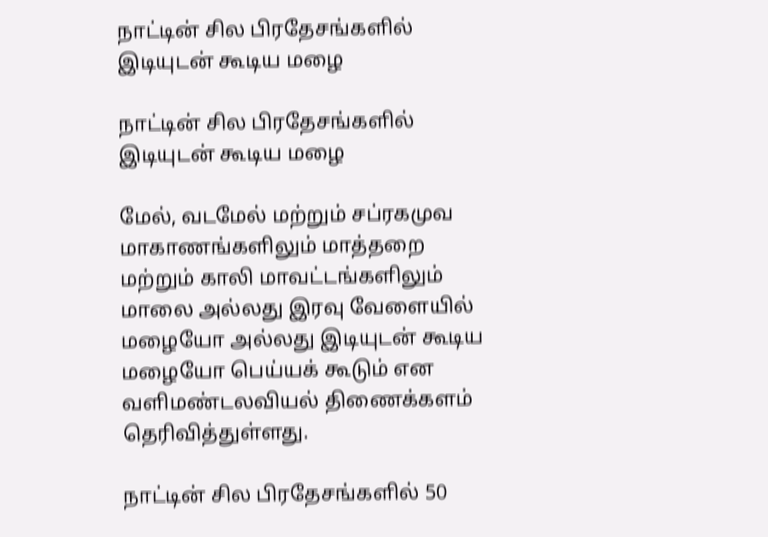நாட்டின் சில பிரதேசங்களில் இடியுடன் கூடிய மழை

நாட்டின் சில பிரதேசங்களில் இடியுடன் கூடிய மழை

மேல், வடமேல் மற்றும் சப்ரகமுவ மாகாணங்களிலும் மாத்தறை மற்றும் காலி மாவட்டங்களிலும் மாலை அல்லது இரவு வேளையில் மழையோ அல்லது இடியுடன் கூடிய மழையோ பெய்யக் கூடும் என வளிமண்டலவியல் திணைக்களம் தெரிவித்துள்ளது.

நாட்டின் சில பிரதேசங்களில் 50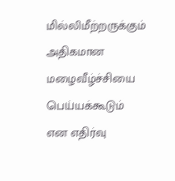மில்லிமீற்றருக்கும் அதிகமான மழைவீழ்ச்சியை பெய்யக்கூடும் என எதிர்வு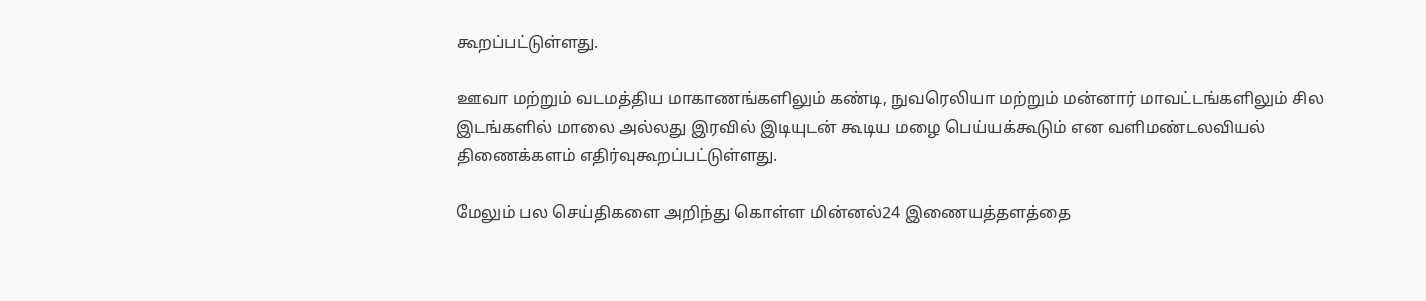கூறப்பட்டுள்ளது.

ஊவா மற்றும் வடமத்திய மாகாணங்களிலும் கண்டி, நுவரெலியா மற்றும் மன்னார் மாவட்டங்களிலும் சில இடங்களில் மாலை அல்லது இரவில் இடியுடன் கூடிய மழை பெய்யக்கூடும் என வளிமண்டலவியல் திணைக்களம் எதிர்வுகூறப்பட்டுள்ளது.

மேலும் பல செய்திகளை அறிந்து கொள்ள மின்னல்24 இணையத்தளத்தை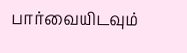பார்வையிடவும்